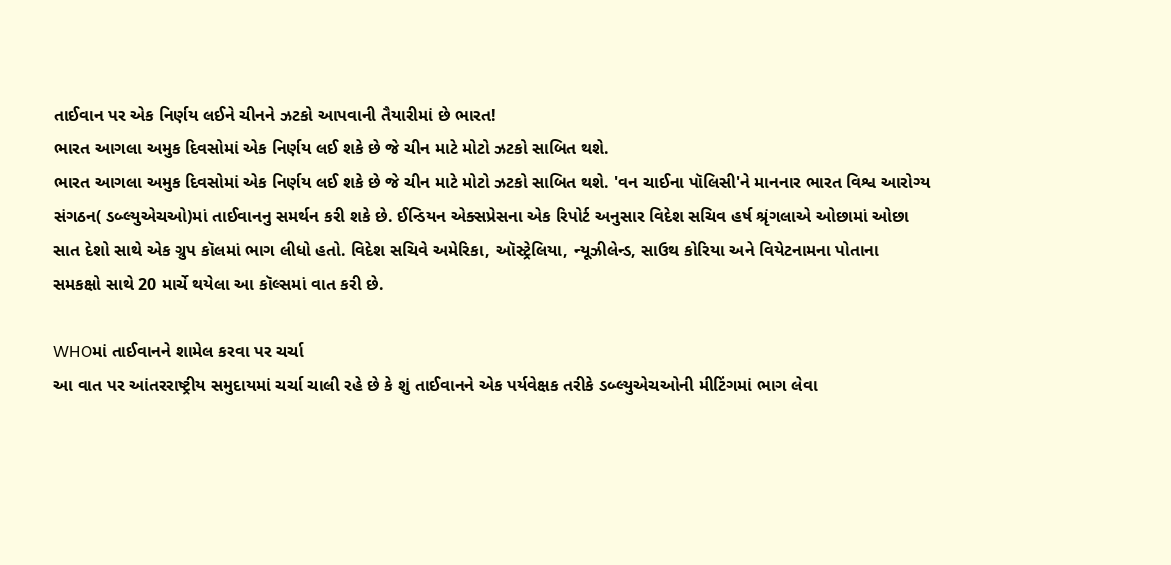તાઈવાન પર એક નિર્ણય લઈને ચીનને ઝટકો આપવાની તૈયારીમાં છે ભારત!
ભારત આગલા અમુક દિવસોમાં એક નિર્ણય લઈ શકે છે જે ચીન માટે મોટો ઝટકો સાબિત થશે.
ભારત આગલા અમુક દિવસોમાં એક નિર્ણય લઈ શકે છે જે ચીન માટે મોટો ઝટકો સાબિત થશે. 'વન ચાઈના પૉલિસી'ને માનનાર ભારત વિશ્વ આરોગ્ય સંગઠન( ડબ્લ્યુએચઓ)માં તાઈવાનનુ સમર્થન કરી શકે છે. ઈન્ડિયન એક્સપ્રેસના એક રિપોર્ટ અનુસાર વિદેશ સચિવ હર્ષ શ્રૃંગલાએ ઓછામાં ઓછા સાત દેશો સાથે એક ગ્રુપ કૉલમાં ભાગ લીધો હતો. વિદેશ સચિવે અમેરિકા, ઑસ્ટ્રેલિયા, ન્યૂઝીલેન્ડ, સાઉથ કોરિયા અને વિયેટનામના પોતાના સમકક્ષો સાથે 20 માર્ચે થયેલા આ કૉલ્સમાં વાત કરી છે.

WHOમાં તાઈવાનને શામેલ કરવા પર ચર્ચા
આ વાત પર આંતરરાષ્ટ્રીય સમુદાયમાં ચર્ચા ચાલી રહે છે કે શું તાઈવાનને એક પર્યવેક્ષક તરીકે ડબ્લ્યુએચઓની મીટિંગમાં ભાગ લેવા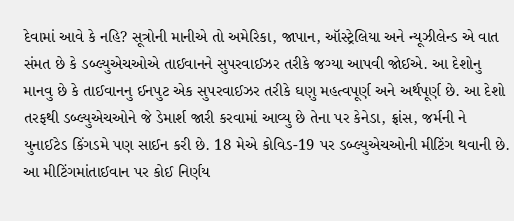દેવામાં આવે કે નહિ? સૂત્રોની માનીએ તો અમેરિકા, જાપાન, ઑસ્ટ્રેલિયા અને ન્યૂઝીલેન્ડ એ વાત સંમત છે કે ડબ્લ્યુએચઓએ તાઈવાનને સુપરવાઈઝર તરીકે જગ્યા આપવી જોઈએ. આ દેશોનુ માનવુ છે કે તાઈવાનનુ ઈનપુટ એક સુપરવાઈઝર તરીકે ઘણુ મહત્વપૂર્ણ અને અર્થપૂર્ણ છે. આ દેશો તરફથી ડબ્લ્યુએચઓને જે ડેમાર્શ જારી કરવામાં આવ્યુ છે તેના પર કેનેડા, ફ્રાંસ, જર્મની ને યુનાઈટેડ કિંગડમે પણ સાઈન કરી છે. 18 મેએ કોવિડ-19 પર ડબ્લ્યુએચઓની મીટિંગ થવાની છે. આ મીટિંગમાંતાઈવાન પર કોઈ નિર્ણય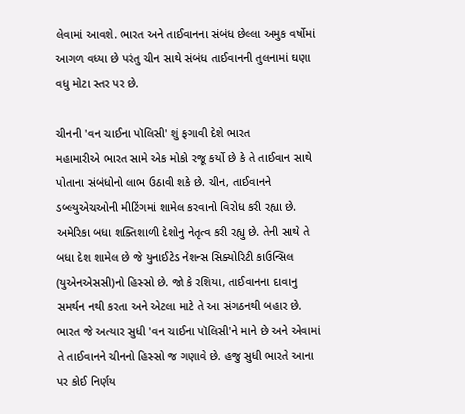લેવામાં આવશે. ભારત અને તાઈવાનના સંબંધ છેલ્લા અમુક વર્ષોમાં આગળ વધ્યા છે પરંતુ ચીન સાથે સંબંધ તાઈવાનની તુલનામાં ઘણા વધુ મોટા સ્તર પર છે.

ચીનની 'વન ચાઈના પૉલિસી' શું ફગાવી દેશે ભારત
મહામારીએ ભારત સામે એક મોકો રજૂ કર્યો છે કે તે તાઈવાન સાથે પોતાના સંબંધોનો લાભ ઉઠાવી શકે છે. ચીન, તાઈવાનને ડબ્લ્યુએચઓની મીટિંગમાં શામેલ કરવાનો વિરોધ કરી રહ્યા છે. અમેરિકા બધા શક્તિશાળી દેશોનુ નેતૃત્વ કરી રહ્યુ છે. તેની સાથે તે બધા દેશ શામેલ છે જે યુનાઈટેડ નેશન્સ સિક્યોરિટી કાઉન્સિલ (યુએનએસસી)નો હિસ્સો છે. જો કે રશિયા, તાઈવાનના દાવાનુ સમર્થન નથી કરતા અને એટલા માટે તે આ સંગઠનથી બહાર છે. ભારત જે અત્યાર સુધી 'વન ચાઈના પૉલિસી'ને માને છે અને એવામાં તે તાઈવાનને ચીનનો હિસ્સો જ ગણાવે છે. હજુ સુધી ભારતે આના પર કોઈ નિર્ણય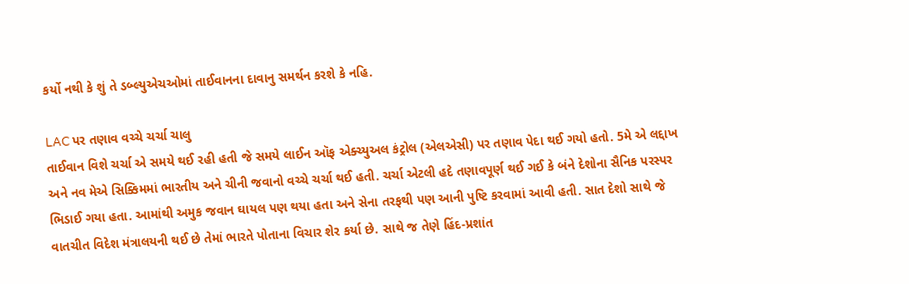કર્યો નથી કે શું તે ડબ્લ્યુએચઓમાં તાઈવાનના દાવાનુ સમર્થન કરશે કે નહિ.

LAC પર તણાવ વચ્ચે ચર્ચા ચાલુ
તાઈવાન વિશે ચર્ચા એ સમયે થઈ રહી હતી જે સમયે લાઈન ઑફ એક્ચ્યુઅલ કંટ્રોલ (એલએસી) પર તણાવ પેદા થઈ ગયો હતો. 5મે એ લદ્દાખ અને નવ મેએ સિક્કિમમાં ભારતીય અને ચીની જવાનો વચ્ચે ચર્ચા થઈ હતી. ચર્ચા એટલી હદે તણાવપૂર્ણ થઈ ગઈ કે બંને દેશોના સૈનિક પરસ્પર ભિડાઈ ગયા હતા. આમાંથી અમુક જવાન ઘાયલ પણ થયા હતા અને સેના તરફથી પણ આની પુષ્ટિ કરવામાં આવી હતી. સાત દેશો સાથે જે વાતચીત વિદેશ મંત્રાલયની થઈ છે તેમાં ભારતે પોતાના વિચાર શેર કર્યા છે. સાથે જ તેણે હિંદ-પ્રશાંત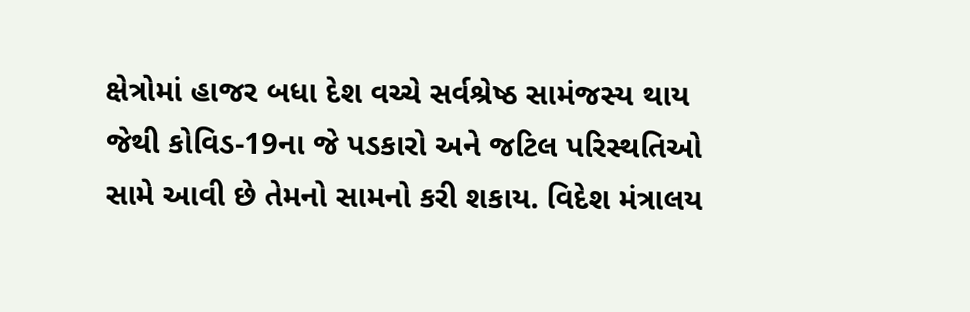ક્ષેત્રોમાં હાજર બધા દેશ વચ્ચે સર્વશ્રેષ્ઠ સામંજસ્ય થાય જેથી કોવિડ-19ના જે પડકારો અને જટિલ પરિસ્થતિઓ સામે આવી છે તેમનો સામનો કરી શકાય. વિદેશ મંત્રાલય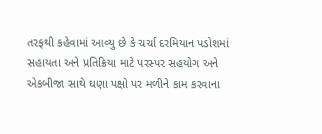તરફથી કહેવામાં આવ્યુ છે કે ચર્ચા દરમિયાન પડોશમાં સહાયતા અને પ્રતિક્રિયા માટે પરસ્પર સહયોગ અને એકબીજા સાથે ઘણા પક્ષો પર મળીને કામ કરવાના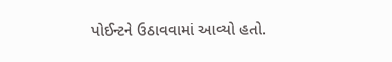પોઈન્ટને ઉઠાવવામાં આવ્યો હતો.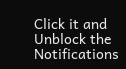Click it and Unblock the Notifications